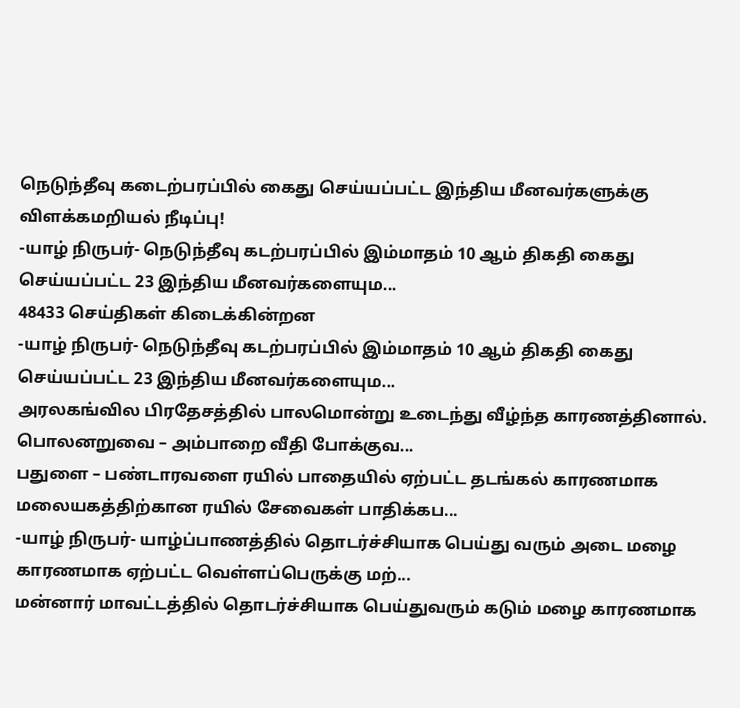நெடுந்தீவு கடைற்பரப்பில் கைது செய்யப்பட்ட இந்திய மீனவர்களுக்கு விளக்கமறியல் நீடிப்பு!
-யாழ் நிருபர்- நெடுந்தீவு கடற்பரப்பில் இம்மாதம் 10 ஆம் திகதி கைது செய்யப்பட்ட 23 இந்திய மீனவர்களையும...
48433 செய்திகள் கிடைக்கின்றன
-யாழ் நிருபர்- நெடுந்தீவு கடற்பரப்பில் இம்மாதம் 10 ஆம் திகதி கைது செய்யப்பட்ட 23 இந்திய மீனவர்களையும...
அரலகங்வில பிரதேசத்தில் பாலமொன்று உடைந்து வீழ்ந்த காரணத்தினால். பொலனறுவை – அம்பாறை வீதி போக்குவ...
பதுளை – பண்டாரவளை ரயில் பாதையில் ஏற்பட்ட தடங்கல் காரணமாக மலையகத்திற்கான ரயில் சேவைகள் பாதிக்கப...
-யாழ் நிருபர்- யாழ்ப்பாணத்தில் தொடர்ச்சியாக பெய்து வரும் அடை மழை காரணமாக ஏற்பட்ட வெள்ளப்பெருக்கு மற்...
மன்னார் மாவட்டத்தில் தொடர்ச்சியாக பெய்துவரும் கடும் மழை காரணமாக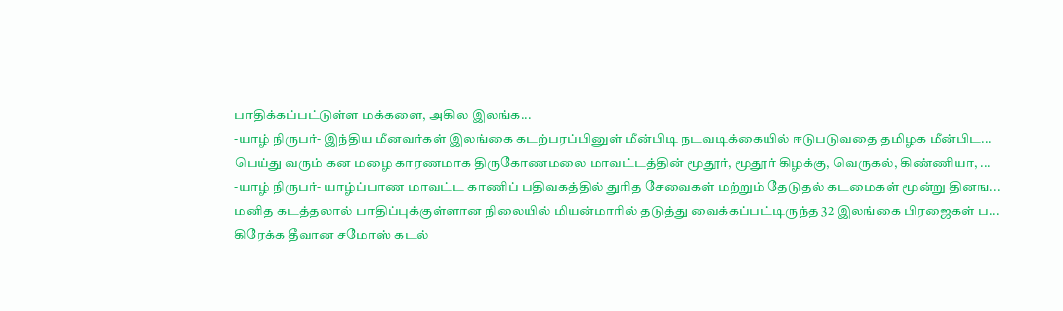பாதிக்கப்பட்டுள்ள மக்களை, அகில இலங்க...
-யாழ் நிருபர்- இந்திய மீனவர்கள் இலங்கை கடற்பரப்பினுள் மீன்பிடி நடவடிக்கையில் ஈடுபடுவதை தமிழக மீன்பிட...
பெய்து வரும் கன மழை காரணமாக திருகோணமலை மாவட்டத்தின் மூதூர், மூதூர் கிழக்கு, வெருகல், கிண்ணியா, ...
-யாழ் நிருபர்- யாழ்ப்பாண மாவட்ட காணிப் பதிவகத்தில் துரித சேவைகள் மற்றும் தேடுதல் கடமைகள் மூன்று தினங...
மனித கடத்தலால் பாதிப்புக்குள்ளான நிலையில் மியன்மாரில் தடுத்து வைக்கப்பட்டிருந்த 32 இலங்கை பிரஜைகள் ப...
கிரேக்க தீவான சமோஸ் கடல்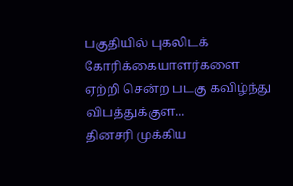பகுதியில் புகலிடக் கோரிக்கையாளர்களை ஏற்றி சென்ற படகு கவிழ்ந்து விபத்துக்குள...
தினசரி முக்கிய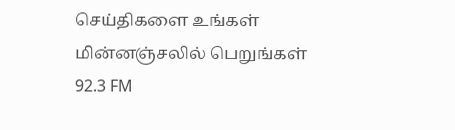செய்திகளை உங்கள் மின்னஞ்சலில் பெறுங்கள்
92.3 FM